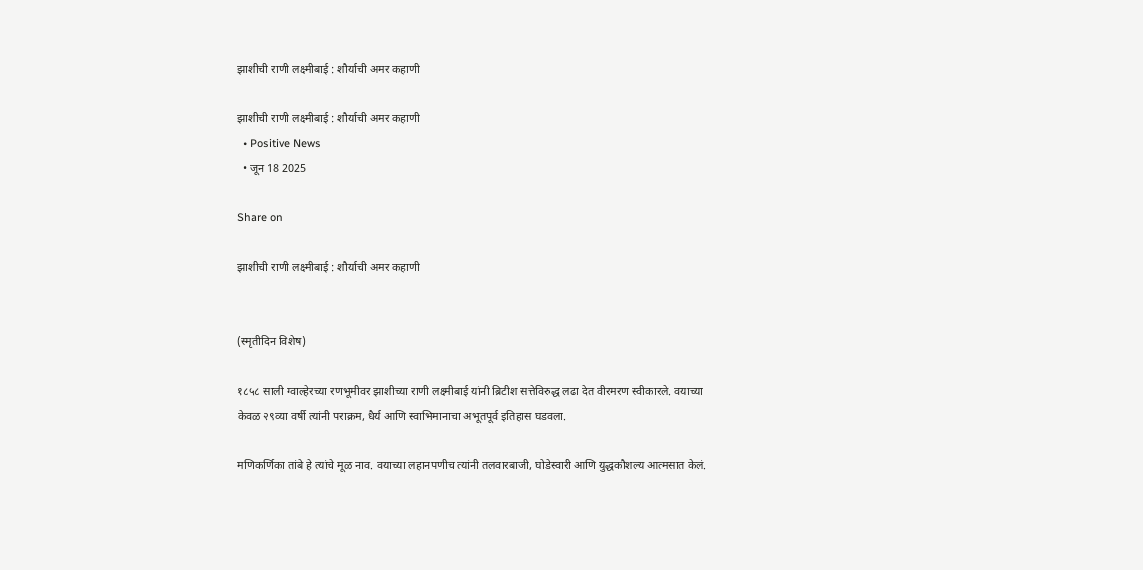झाशीची राणी लक्ष्मीबाई : शौर्याची अमर कहाणी

झाशीची राणी लक्ष्मीबाई : शौर्याची अमर कहाणी
  • Positive News
  • जून 18 2025

Share on

झाशीची राणी लक्ष्मीबाई : शौर्याची अमर कहाणी


(स्मृतीदिन विशेष)

१८५८ साली ग्वाल्हेरच्या रणभूमीवर झाशीच्या राणी लक्ष्मीबाई यांनी ब्रिटीश सत्तेविरुद्ध लढा देत वीरमरण स्वीकारले. वयाच्या केवळ २९व्या वर्षी त्यांनी पराक्रम, धैर्य आणि स्वाभिमानाचा अभूतपूर्व इतिहास घडवला.

मणिकर्णिका तांबे हे त्यांचे मूळ नाव. वयाच्या लहानपणीच त्यांनी तलवारबाजी, घोडेस्वारी आणि युद्धकौशल्य आत्मसात केलं.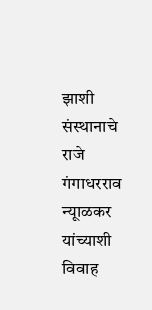झाशी संस्थानाचे राजे गंगाधरराव न्यूाळकर यांच्याशी विवाह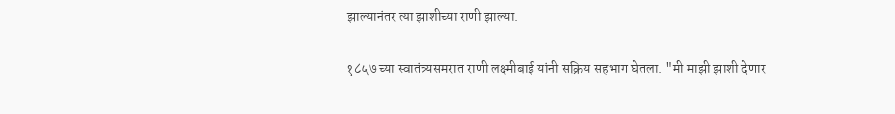झाल्यानंतर त्या झाशीच्या राणी झाल्या.

१८५७ च्या स्वातंत्र्यसमरात राणी लक्ष्मीबाई यांनी सक्रिय सहभाग घेतला. "मी माझी झाशी देणार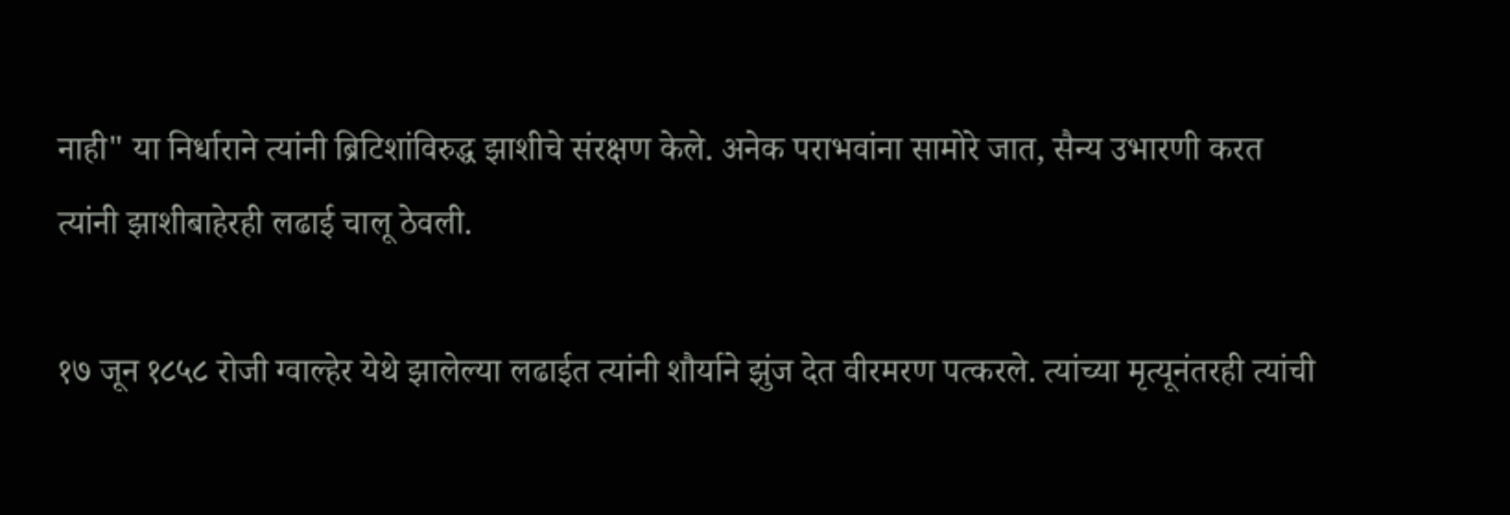नाही" या निर्धाराने त्यांनी ब्रिटिशांविरुद्ध झाशीचे संरक्षण केले. अनेक पराभवांना सामोरे जात, सैन्य उभारणी करत त्यांनी झाशीबाहेरही लढाई चालू ठेवली.

१७ जून १८५८ रोजी ग्वाल्हेर येथे झालेल्या लढाईत त्यांनी शौर्याने झुंज देत वीरमरण पत्करले. त्यांच्या मृत्यूनंतरही त्यांची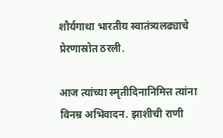शौर्यगाथा भारतीय स्वातंत्र्यलढ्याचे प्रेरणास्रोत ठरली.

आज त्यांच्या स्मृतीदिनानिमित्त त्यांना विनम्र अभिवादन. झाशीची राणी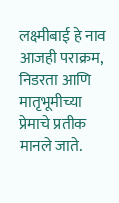लक्ष्मीबाई हे नाव आजही पराक्रम, निडरता आणि मातृभूमीच्या प्रेमाचे प्रतीक मानले जाते.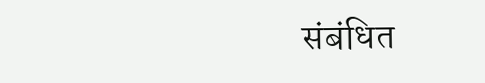संबंधित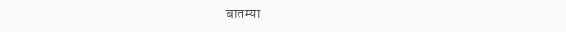बातम्या